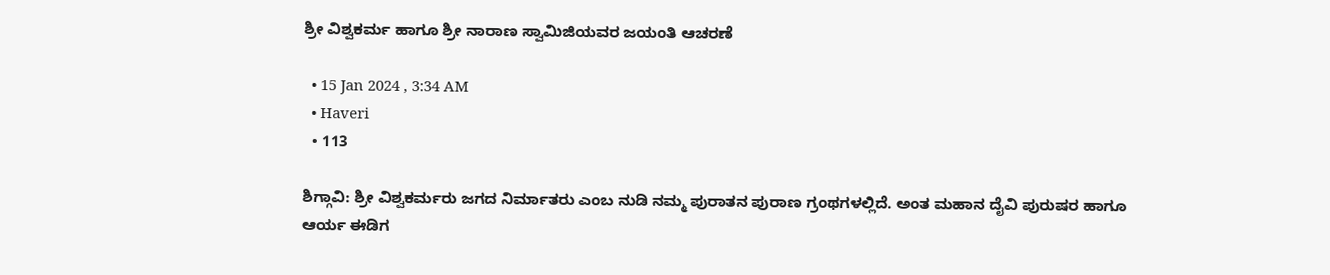ಶ್ರೀ ವಿಶ್ವಕರ್ಮ ಹಾಗೂ ಶ್ರೀ ನಾರಾಣ ಸ್ವಾಮಿಜಿಯವರ ಜಯಂತಿ ಆಚರಣೆ

  • 15 Jan 2024 , 3:34 AM
  • Haveri
  • 113

ಶಿಗ್ಗಾವಿ: ಶ್ರೀ ವಿಶ್ವಕರ್ಮರು ಜಗದ ನಿರ್ಮಾತರು ಎಂಬ ನುಡಿ ನಮ್ಮ ಪುರಾತನ ಪುರಾಣ ಗ್ರಂಥಗಳಲ್ಲಿದೆ. ಅಂತ ಮಹಾನ ದೈವಿ ಪುರುಷರ ಹಾಗೂ ಆರ್ಯ ಈಡಿಗ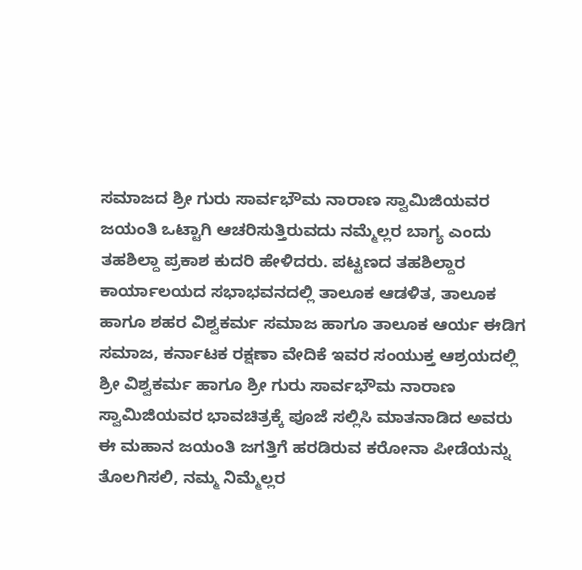ಸಮಾಜದ ಶ್ರೀ ಗುರು ಸಾರ್ವಭೌಮ ನಾರಾಣ ಸ್ವಾಮಿಜಿಯವರ ಜಯಂತಿ ಒಟ್ಟಾಗಿ ಆಚರಿಸುತ್ತಿರುವದು ನಮ್ಮೆಲ್ಲರ ಬಾಗ್ಯ ಎಂದು ತಹಶಿಲ್ದಾ ಪ್ರಕಾಶ ಕುದರಿ ಹೇಳಿದರು. ಪಟ್ಟಣದ ತಹಶಿಲ್ದಾರ ಕಾರ್ಯಾಲಯದ ಸಭಾಭವನದಲ್ಲಿ ತಾಲೂಕ ಆಡಳಿತ, ತಾಲೂಕ ಹಾಗೂ ಶಹರ ವಿಶ್ವಕರ್ಮ ಸಮಾಜ ಹಾಗೂ ತಾಲೂಕ ಆರ್ಯ ಈಡಿಗ ಸಮಾಜ, ಕರ್ನಾಟಕ ರಕ್ಷಣಾ ವೇದಿಕೆ ಇವರ ಸಂಯುಕ್ತ ಆಶ್ರಯದಲ್ಲಿ ಶ್ರೀ ವಿಶ್ವಕರ್ಮ ಹಾಗೂ ಶ್ರೀ ಗುರು ಸಾರ್ವಭೌಮ ನಾರಾಣ ಸ್ವಾಮಿಜಿಯವರ ಭಾವಚಿತ್ರಕ್ಕೆ ಪೂಜೆ ಸಲ್ಲಿಸಿ ಮಾತನಾಡಿದ ಅವರು ಈ ಮಹಾನ ಜಯಂತಿ ಜಗತ್ತಿಗೆ ಹರಡಿರುವ ಕರೋನಾ ಪೀಡೆಯನ್ನು ತೊಲಗಿಸಲಿ, ನಮ್ಮ ನಿಮ್ಮೆಲ್ಲರ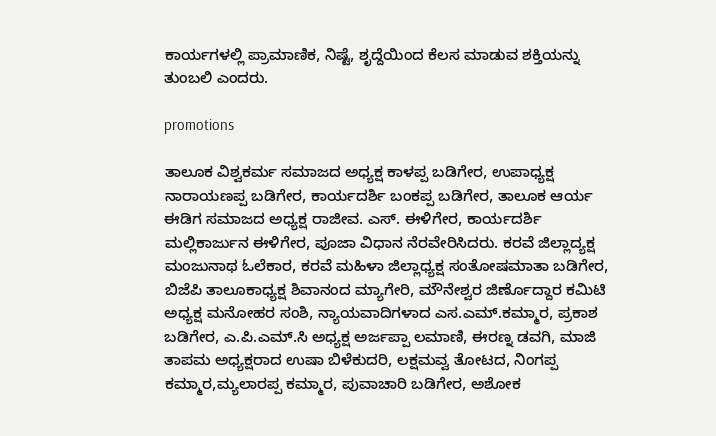ಕಾರ್ಯಗಳಲ್ಲಿ ಪ್ರಾಮಾಣಿಕ, ನಿಷ್ಟೆ, ಶೃದ್ದೆಯಿಂದ ಕೆಲಸ ಮಾಡುವ ಶಕ್ತಿಯನ್ನು ತುಂಬಲಿ ಎಂದರು.

promotions

ತಾಲೂಕ ವಿಶ್ವಕರ್ಮ ಸಮಾಜದ ಅಧ್ಯಕ್ಷ ಕಾಳಪ್ಪ ಬಡಿಗೇರ, ಉಪಾಧ್ಯಕ್ಷ ನಾರಾಯಣಪ್ಪ ಬಡಿಗೇರ, ಕಾರ್ಯದರ್ಶಿ ಬಂಕಪ್ಪ ಬಡಿಗೇರ, ತಾಲೂಕ ಆರ್ಯ ಈಡಿಗ ಸಮಾಜದ ಅಧ್ಯಕ್ಷ ರಾಜೀವ. ಎಸ್. ಈಳಿಗೇರ, ಕಾರ್ಯದರ್ಶಿ ಮಲ್ಲಿಕಾರ್ಜುನ ಈಳಿಗೇರ, ಪೂಜಾ ವಿಧಾನ ನೆರವೇರಿಸಿದರು. ಕರವೆ ಜಿಲ್ಲಾದ್ಯಕ್ಷ ಮಂಜುನಾಥ ಓಲೆಕಾರ, ಕರವೆ ಮಹಿಳಾ ಜಿಲ್ಲಾಧ್ಯಕ್ಷ ಸಂತೋಷಮಾತಾ ಬಡಿಗೇರ, ಬಿಜೆಪಿ ತಾಲೂಕಾಧ್ಯಕ್ಷ ಶಿವಾನಂದ ಮ್ಯಾಗೇರಿ, ಮೌನೇಶ್ವರ ಜಿರ್ಣೊದ್ದಾರ ಕಮಿಟಿ ಅಧ್ಯಕ್ಷ ಮನೋಹರ ಸಂಶಿ, ನ್ಯಾಯವಾದಿಗಳಾದ ಎಸ.ಎಮ್.ಕಮ್ಮಾರ, ಪ್ರಕಾಶ ಬಡಿಗೇರ, ಎ.ಪಿ.ಎಮ್.ಸಿ ಅಧ್ಯಕ್ಷ ಅರ್ಜಪ್ಪಾ ಲಮಾಣಿ, ಈರಣ್ನ ಡವಗಿ, ಮಾಜಿ ತಾಪಮ ಅಧ್ಯಕ್ಷರಾದ ಉಷಾ ಬಿಳೆಕುದರಿ, ಲಕ್ಷಮವ್ವ ತೋಟದ, ನಿಂಗಪ್ಪ ಕಮ್ಮಾರ,ಮ್ಯಲಾರಪ್ಪ ಕಮ್ಮಾರ, ಪುವಾಚಾರಿ ಬಡಿಗೇರ, ಅಶೋಕ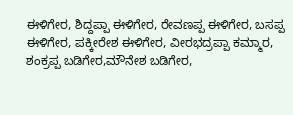ಈಳಿಗೇರ, ಶಿದ್ದಪ್ಪಾ ಈಳಿಗೇರ, ರೇವಣಪ್ಪ ಈಳಿಗೇರ, ಬಸಪ್ಪ ಈಳಿಗೇರ, ಪಕ್ಕೀರೇಶ ಈಳಿಗೇರ, ವೀರಭದ್ರಪ್ಪಾ ಕಮ್ಮಾರ, ಶಂಕ್ರಪ್ಪ ಬಡಿಗೇರ,ಮೌನೇಶ ಬಡಿಗೇರ,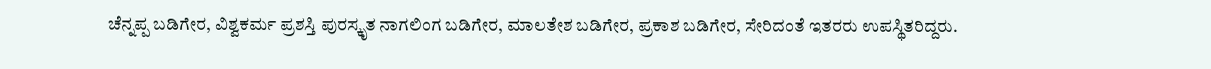ಚೆನ್ನಪ್ಪ ಬಡಿಗೇರ, ವಿಶ್ವಕರ್ಮ ಪ್ರಶಸ್ತಿ ಪುರಸ್ಕೃತ ನಾಗಲಿಂಗ ಬಡಿಗೇರ, ಮಾಲತೇಶ ಬಡಿಗೇರ, ಪ್ರಕಾಶ ಬಡಿಗೇರ, ಸೇರಿದಂತೆ ಇತರರು ಉಪಸ್ಥಿತರಿದ್ದರು.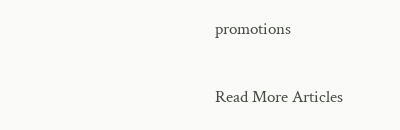promotions

Read More Articles